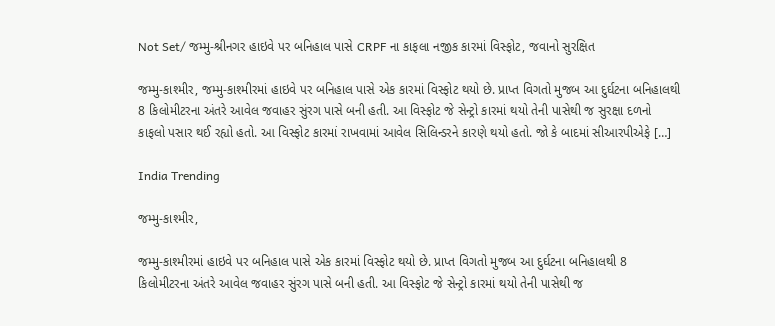Not Set/ જમ્મુ-શ્રીનગર હાઇવે પર બનિહાલ પાસે CRPF ના કાફલા નજીક કારમાં વિસ્ફોટ, જવાનો સુરક્ષિત

જમ્મુ-કાશ્મીર, જમ્મુ-કાશ્મીરમાં હાઇવે પર બનિહાલ પાસે એક કારમાં વિસ્ફોટ થયો છે. પ્રાપ્ત વિગતો મુજબ આ દુર્ઘટના બનિહાલથી 8 કિલોમીટરના અંતરે આવેલ જવાહર સુંરગ પાસે બની હતી. આ વિસ્ફોટ જે સેન્ટ્રો કારમાં થયો તેની પાસેથી જ સુરક્ષા દળનો કાફલો પસાર થઈ રહ્યો હતો. આ વિસ્ફોટ કારમાં રાખવામાં આવેલ સિલિન્ડરને કારણે થયો હતો. જો કે બાદમાં સીઆરપીએફે […]

India Trending

જમ્મુ-કાશ્મીર,

જમ્મુ-કાશ્મીરમાં હાઇવે પર બનિહાલ પાસે એક કારમાં વિસ્ફોટ થયો છે. પ્રાપ્ત વિગતો મુજબ આ દુર્ઘટના બનિહાલથી 8 કિલોમીટરના અંતરે આવેલ જવાહર સુંરગ પાસે બની હતી. આ વિસ્ફોટ જે સેન્ટ્રો કારમાં થયો તેની પાસેથી જ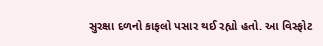સુરક્ષા દળનો કાફલો પસાર થઈ રહ્યો હતો. આ વિસ્ફોટ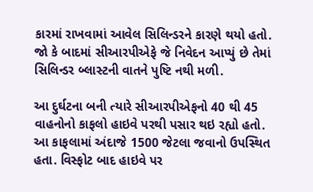કારમાં રાખવામાં આવેલ સિલિન્ડરને કારણે થયો હતો. જો કે બાદમાં સીઆરપીએફે જે નિવેદન આપ્યું છે તેમાં સિલિન્ડર બ્લાસ્ટની વાતને પુષ્ટિ નથી મળી.

આ દુર્ઘટના બની ત્યારે સીઆરપીએફનો 40 થી 45 વાહનોનો કાફલો હાઇવે પરથી પસાર થઇ રહ્યો હતો. આ કાફલામાં અંદાજે 1500 જેટલા જવાનો ઉપસ્થિત હતા. વિસ્ફોટ બાદ હાઇવે પર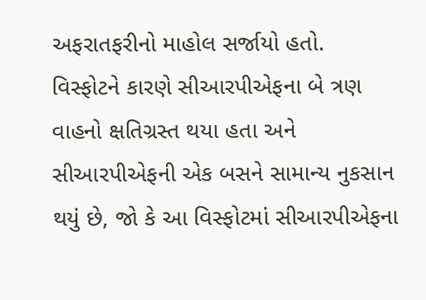અફરાતફરીનો માહોલ સર્જાયો હતો. વિસ્ફોટને કારણે સીઆરપીએફના બે ત્રણ વાહનો ક્ષતિગ્રસ્ત થયા હતા અને સીઆરપીએફની એક બસને સામાન્ય નુકસાન થયું છે, જો કે આ વિસ્ફોટમાં સીઆરપીએફના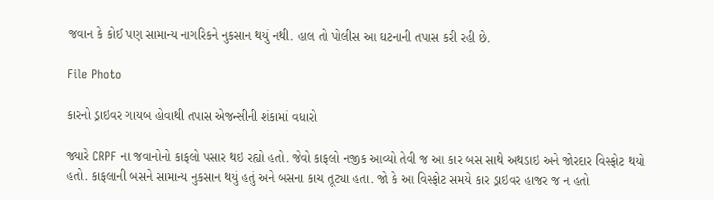જવાન કે કોઈ પણ સામાન્ય નાગરિકને નુકસાન થયું નથી. હાલ તો પોલીસ આ ઘટનાની તપાસ કરી રહી છે.

File Photo

કારનો ડ્રાઇવર ગાયબ હોવાથી તપાસ એજન્સીની શંકામાં વધારો

જ્યારે CRPF ના જવાનોનો કાફલો પસાર થઇ રહ્યો હતો. જેવો કાફલો નજીક આવ્યો તેવી જ આ કાર બસ સાથે અથડાઇ અને જોરદાર વિસ્ફોટ થયો હતો. કાફલાની બસને સામાન્ય નુકસાન થયું હતું અને બસના કાચ તૂટ્યા હતા. જો કે આ વિસ્ફોટ સમયે કાર ડ્રાઇવર હાજર જ ન હતો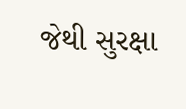જેથી સુરક્ષા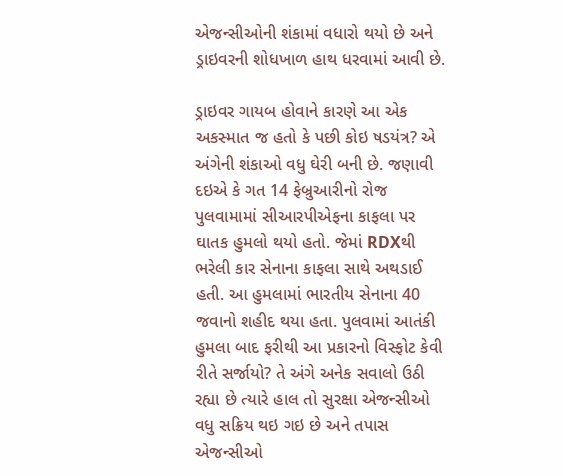એજન્સીઓની શંકામાં વધારો થયો છે અને ડ્રાઇવરની શોધખાળ હાથ ધરવામાં આવી છે.

ડ્રાઇવર ગાયબ હોવાને કારણે આ એક અકસ્માત જ હતો કે પછી કોઇ ષડયંત્ર? એ અંગેની શંકાઓ વધુ ઘેરી બની છે. જણાવી દઇએ કે ગત 14 ફેબ્રુઆરીનો રોજ પુલવામામાં સીઆરપીએફના કાફલા પર ઘાતક હુમલો થયો હતો. જેમાં RDXથી ભરેલી કાર સેનાના કાફલા સાથે અથડાઈ હતી. આ હુમલામાં ભારતીય સેનાના 40 જવાનો શહીદ થયા હતા. પુલવામાં આતંકી હુમલા બાદ ફરીથી આ પ્રકારનો વિસ્ફોટ કેવી રીતે સર્જાયો? તે અંગે અનેક સવાલો ઉઠી રહ્યા છે ત્યારે હાલ તો સુરક્ષા એજન્સીઓ વધુ સક્રિય થઇ ગઇ છે અને તપાસ એજન્સીઓ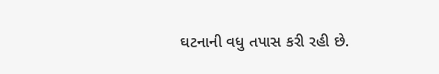ઘટનાની વધુ તપાસ કરી રહી છે.